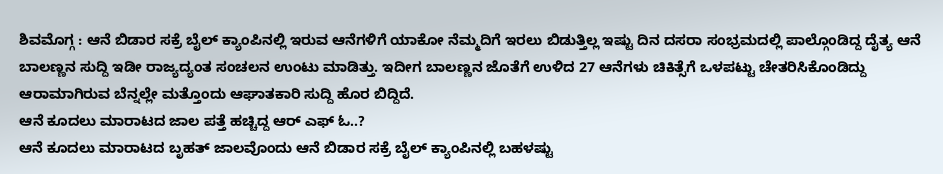ಶಿವಮೊಗ್ಗ : ಆನೆ ಬಿಡಾರ ಸಕ್ರೆ ಬೈಲ್ ಕ್ಯಾಂಪಿನಲ್ಲಿ ಇರುವ ಆನೆಗಳಿಗೆ ಯಾಕೋ ನೆಮ್ಮದಿಗೆ ಇರಲು ಬಿಡುತ್ತಿಲ್ಲ ಇಷ್ಟು ದಿನ ದಸರಾ ಸಂಭ್ರಮದಲ್ಲಿ ಪಾಲ್ಗೊಂಡಿದ್ದ ದೈತ್ಯ ಆನೆ ಬಾಲಣ್ಣನ ಸುದ್ದಿ ಇಡೀ ರಾಜ್ಯದ್ಯಂತ ಸಂಚಲನ ಉಂಟು ಮಾಡಿತ್ತು. ಇದೀಗ ಬಾಲಣ್ಣನ ಜೊತೆಗೆ ಉಳಿದ 27 ಆನೆಗಳು ಚಿಕಿತ್ಸೆಗೆ ಒಳಪಟ್ಟು ಚೇತರಿಸಿಕೊಂಡಿದ್ದು ಆರಾಮಾಗಿರುವ ಬೆನ್ನಲ್ಲೇ ಮತ್ತೊಂದು ಆಘಾತಕಾರಿ ಸುದ್ದಿ ಹೊರ ಬಿದ್ದಿದೆ.
ಆನೆ ಕೂದಲು ಮಾರಾಟದ ಜಾಲ ಪತ್ತೆ ಹಚ್ಚಿದ್ದ ಆರ್ ಎಫ್ ಓ..?
ಆನೆ ಕೂದಲು ಮಾರಾಟದ ಬೃಹತ್ ಜಾಲವೊಂದು ಆನೆ ಬಿಡಾರ ಸಕ್ರೆ ಬೈಲ್ ಕ್ಯಾಂಪಿನಲ್ಲಿ ಬಹಳಷ್ಟು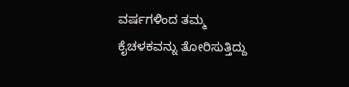ವರ್ಷಗಳಿಂದ ತಮ್ಮ ಕೈಚಳಕವನ್ನು ತೋರಿಸುತ್ತಿದ್ದು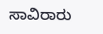ಸಾವಿರಾರು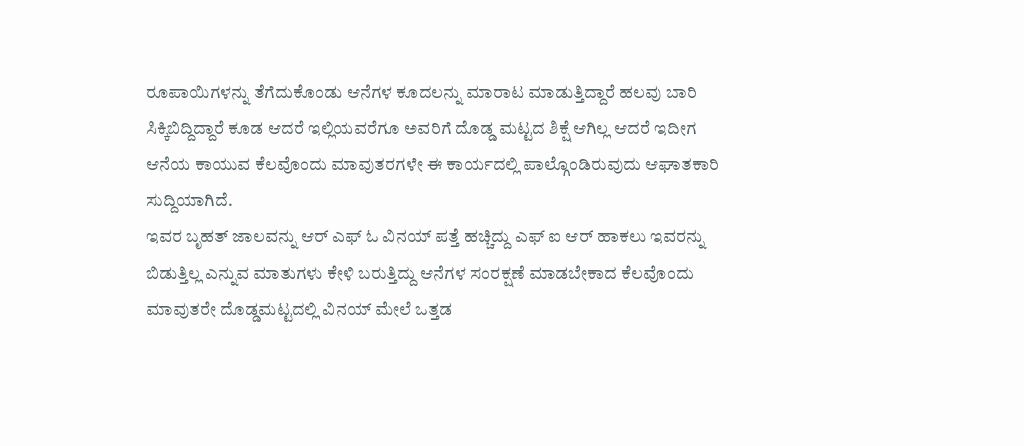ರೂಪಾಯಿಗಳನ್ನು ತೆಗೆದುಕೊಂಡು ಆನೆಗಳ ಕೂದಲನ್ನು ಮಾರಾಟ ಮಾಡುತ್ತಿದ್ದಾರೆ ಹಲವು ಬಾರಿ ಸಿಕ್ಕಿಬಿದ್ದಿದ್ದಾರೆ ಕೂಡ ಆದರೆ ಇಲ್ಲಿಯವರೆಗೂ ಅವರಿಗೆ ದೊಡ್ಡ ಮಟ್ಟದ ಶಿಕ್ಷೆ ಆಗಿಲ್ಲ ಆದರೆ ಇದೀಗ ಆನೆಯ ಕಾಯುವ ಕೆಲವೊಂದು ಮಾವುತರಗಳೇ ಈ ಕಾರ್ಯದಲ್ಲಿ ಪಾಲ್ಗೊಂಡಿರುವುದು ಆಘಾತಕಾರಿ ಸುದ್ದಿಯಾಗಿದೆ.
ಇವರ ಬೃಹತ್ ಜಾಲವನ್ನು ಆರ್ ಎಫ್ ಓ ವಿನಯ್ ಪತ್ತೆ ಹಚ್ಚಿದ್ದು ಎಫ್ ಐ ಆರ್ ಹಾಕಲು ಇವರನ್ನು ಬಿಡುತ್ತಿಲ್ಲ ಎನ್ನುವ ಮಾತುಗಳು ಕೇಳಿ ಬರುತ್ತಿದ್ದು ಆನೆಗಳ ಸಂರಕ್ಷಣೆ ಮಾಡಬೇಕಾದ ಕೆಲವೊಂದು ಮಾವುತರೇ ದೊಡ್ಡಮಟ್ಟದಲ್ಲಿ ವಿನಯ್ ಮೇಲೆ ಒತ್ತಡ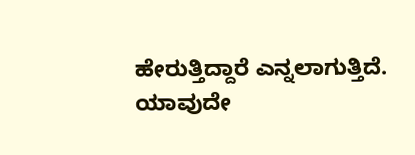ಹೇರುತ್ತಿದ್ದಾರೆ ಎನ್ನಲಾಗುತ್ತಿದೆ.
ಯಾವುದೇ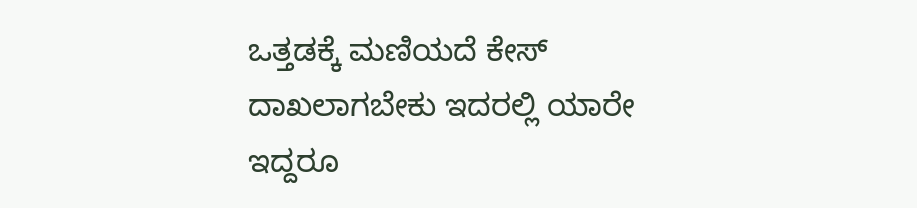ಒತ್ತಡಕ್ಕೆ ಮಣಿಯದೆ ಕೇಸ್ ದಾಖಲಾಗಬೇಕು ಇದರಲ್ಲಿ ಯಾರೇ ಇದ್ದರೂ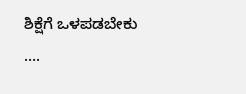ಶಿಕ್ಷೆಗೆ ಒಳಪಡಬೇಕು ….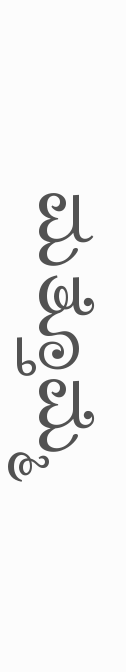ಮತ್ತೊಮ್ಮೆ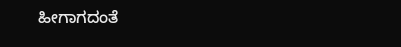ಹೀಗಾಗದಂತೆ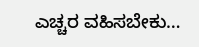ಎಚ್ಚರ ವಹಿಸಬೇಕು…